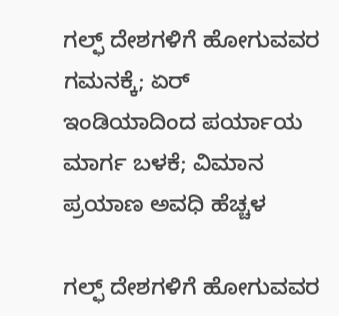ಗಲ್ಫ್ ದೇಶಗಳಿಗೆ ಹೋಗುವವರ ಗಮನಕ್ಕೆ; ಏರ್ ಇಂಡಿಯಾದಿಂದ ಪರ್ಯಾಯ ಮಾರ್ಗ ಬಳಕೆ; ವಿಮಾನ ಪ್ರಯಾಣ ಅವಧಿ ಹೆಚ್ಚಳ

ಗಲ್ಫ್ ದೇಶಗಳಿಗೆ ಹೋಗುವವರ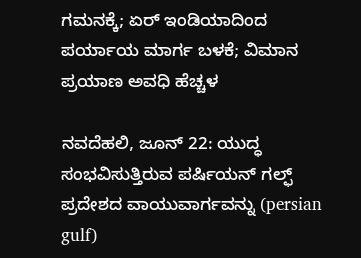ಗಮನಕ್ಕೆ; ಏರ್ ಇಂಡಿಯಾದಿಂದ ಪರ್ಯಾಯ ಮಾರ್ಗ ಬಳಕೆ; ವಿಮಾನ ಪ್ರಯಾಣ ಅವಧಿ ಹೆಚ್ಚಳ

ನವದೆಹಲಿ, ಜೂನ್ 22: ಯುದ್ಧ ಸಂಭವಿಸುತ್ತಿರುವ ಪರ್ಷಿಯನ್ ಗಲ್ಫ್ ಪ್ರದೇಶದ ವಾಯುವಾರ್ಗವನ್ನು (persian gulf)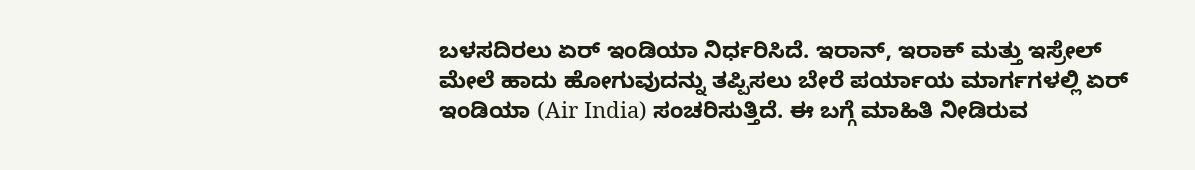ಬಳಸದಿರಲು ಏರ್ ಇಂಡಿಯಾ ನಿರ್ಧರಿಸಿದೆ. ಇರಾನ್, ಇರಾಕ್ ಮತ್ತು ಇಸ್ರೇಲ್ ಮೇಲೆ ಹಾದು ಹೋಗುವುದನ್ನು ತಪ್ಪಿಸಲು ಬೇರೆ ಪರ್ಯಾಯ ಮಾರ್ಗಗಳಲ್ಲಿ ಏರ್ ಇಂಡಿಯಾ (Air India) ಸಂಚರಿಸುತ್ತಿದೆ. ಈ ಬಗ್ಗೆ ಮಾಹಿತಿ ನೀಡಿರುವ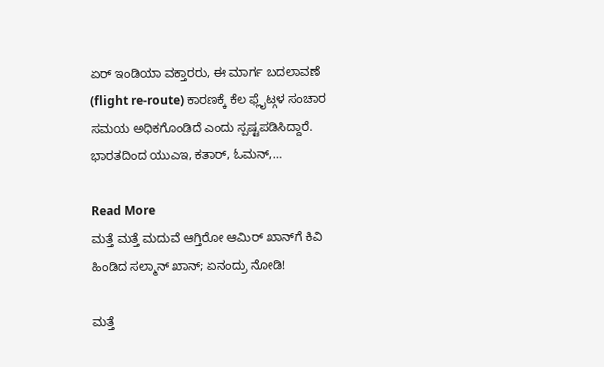ಏರ್ ಇಂಡಿಯಾ ವಕ್ತಾರರು, ಈ ಮಾರ್ಗ ಬದಲಾವಣೆ (flight re-route) ಕಾರಣಕ್ಕೆ ಕೆಲ ಫ್ಲೈಟ್ಗಳ ಸಂಚಾರ ಸಮಯ ಅಧಿಕಗೊಂಡಿದೆ ಎಂದು ಸ್ಪಷ್ಟಪಡಿಸಿದ್ದಾರೆ. ಭಾರತದಿಂದ ಯುಎಇ, ಕತಾರ್, ಓಮನ್,…

Read More
ಮತ್ತೆ ಮತ್ತೆ ಮದುವೆ ಆಗ್ತಿರೋ ಆಮಿರ್ ಖಾನ್‌ಗೆ ಕಿವಿ ಹಿಂಡಿದ ಸಲ್ಮಾನ್ ಖಾನ್; ಏನಂದ್ರು ನೋಡಿ!

ಮತ್ತೆ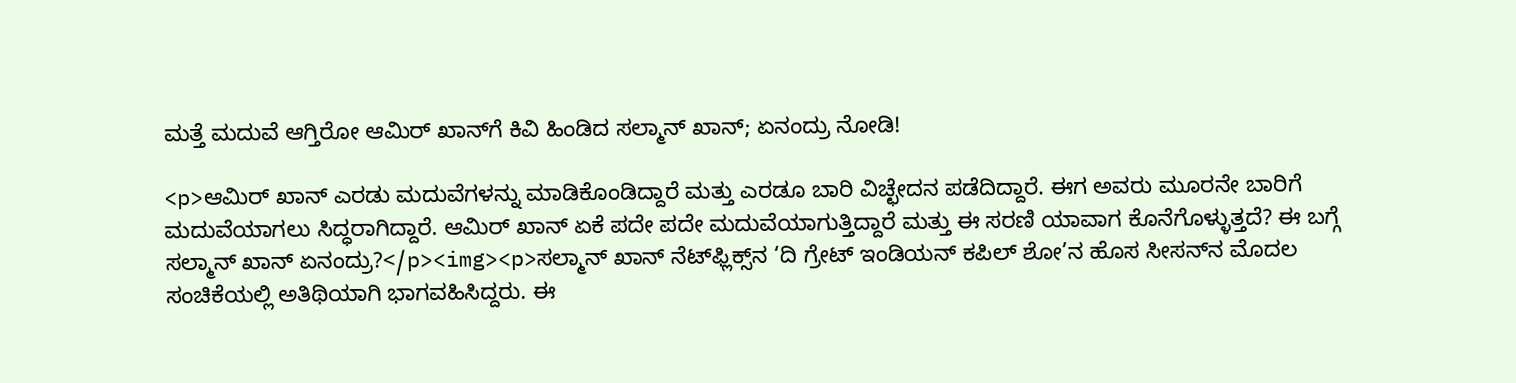ಮತ್ತೆ ಮದುವೆ ಆಗ್ತಿರೋ ಆಮಿರ್ ಖಾನ್‌ಗೆ ಕಿವಿ ಹಿಂಡಿದ ಸಲ್ಮಾನ್ ಖಾನ್; ಏನಂದ್ರು ನೋಡಿ!

<p>ಆಮಿರ್ ಖಾನ್ ಎರಡು ಮದುವೆಗಳನ್ನು ಮಾಡಿಕೊಂಡಿದ್ದಾರೆ ಮತ್ತು ಎರಡೂ ಬಾರಿ ವಿಚ್ಛೇದನ ಪಡೆದಿದ್ದಾರೆ. ಈಗ ಅವರು ಮೂರನೇ ಬಾರಿಗೆ ಮದುವೆಯಾಗಲು ಸಿದ್ಧರಾಗಿದ್ದಾರೆ. ಆಮಿರ್ ಖಾನ್ ಏಕೆ ಪದೇ ಪದೇ ಮದುವೆಯಾಗುತ್ತಿದ್ದಾರೆ ಮತ್ತು ಈ ಸರಣಿ ಯಾವಾಗ ಕೊನೆಗೊಳ್ಳುತ್ತದೆ? ಈ ಬಗ್ಗೆ ಸಲ್ಮಾನ್ ಖಾನ್ ಏನಂದ್ರು?</p><img><p>ಸಲ್ಮಾನ್ ಖಾನ್ ನೆಟ್‌ಫ್ಲಿಕ್ಸ್‌ನ ‘ದಿ ಗ್ರೇಟ್ ಇಂಡಿಯನ್ ಕಪಿಲ್ ಶೋ’ನ ಹೊಸ ಸೀಸನ್‌ನ ಮೊದಲ ಸಂಚಿಕೆಯಲ್ಲಿ ಅತಿಥಿಯಾಗಿ ಭಾಗವಹಿಸಿದ್ದರು. ಈ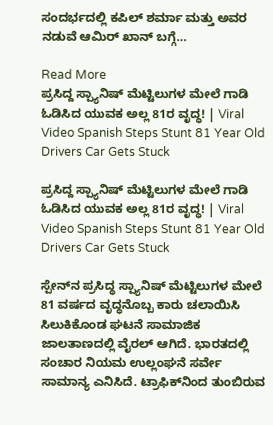ಸಂದರ್ಭದಲ್ಲಿ ಕಪಿಲ್ ಶರ್ಮಾ ಮತ್ತು ಅವರ ನಡುವೆ ಆಮಿರ್ ಖಾನ್ ಬಗ್ಗೆ…

Read More
ಪ್ರಸಿದ್ದ ಸ್ಪ್ಯಾನಿಷ್ ಮೆಟ್ಟಿಲುಗಳ ಮೇಲೆ ಗಾಡಿ ಓಡಿಸಿದ ಯುವಕ ಅಲ್ಲ 81ರ ವೃದ್ಧ! | Viral Video Spanish Steps Stunt 81 Year Old Drivers Car Gets Stuck

ಪ್ರಸಿದ್ದ ಸ್ಪ್ಯಾನಿಷ್ ಮೆಟ್ಟಿಲುಗಳ ಮೇಲೆ ಗಾಡಿ ಓಡಿಸಿದ ಯುವಕ ಅಲ್ಲ 81ರ ವೃದ್ಧ! | Viral Video Spanish Steps Stunt 81 Year Old Drivers Car Gets Stuck

ಸ್ಪೇನ್‌ನ ಪ್ರಸಿದ್ಧ ಸ್ಪ್ಯಾನಿಷ್ ಮೆಟ್ಟಿಲುಗಳ ಮೇಲೆ 81 ವರ್ಷದ ವೃದ್ಧನೊಬ್ಬ ಕಾರು ಚಲಾಯಿಸಿ ಸಿಲುಕಿಕೊಂಡ ಘಟನೆ ಸಾಮಾಜಿಕ ಜಾಲತಾಣದಲ್ಲಿ ವೈರಲ್ ಆಗಿದೆ. ಭಾರತದಲ್ಲಿ ಸಂಚಾರ ನಿಯಮ ಉಲ್ಲಂಘನೆ ಸರ್ವೇ ಸಾಮಾನ್ಯ ಎನಿಸಿದೆ. ಟ್ರಾಫಿಕ್‌ನಿಂದ ತುಂಬಿರುವ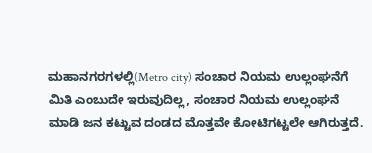ಮಹಾನಗರಗಳಲ್ಲಿ(Metro city) ಸಂಚಾರ ನಿಯಮ ಉಲ್ಲಂಘನೆಗೆ ಮಿತಿ ಎಂಬುದೇ ಇರುವುದಿಲ್ಲ, ಸಂಚಾರ ನಿಯಮ ಉಲ್ಲಂಘನೆ ಮಾಡಿ ಜನ ಕಟ್ಟುವ ದಂಡದ ಮೊತ್ತವೇ ಕೋಟಿಗಟ್ಟಲೇ ಆಗಿರುತ್ತದೆ.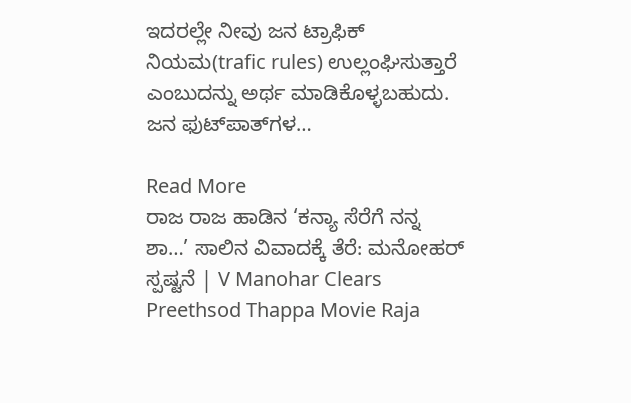ಇದರಲ್ಲೇ ನೀವು ಜನ ಟ್ರಾಫಿಕ್ ನಿಯಮ(trafic rules) ಉಲ್ಲಂಘಿಸುತ್ತಾರೆ ಎಂಬುದನ್ನು ಅರ್ಥ ಮಾಡಿಕೊಳ್ಳಬಹುದು. ಜನ ಫುಟ್‌ಪಾತ್‌ಗಳ…

Read More
ರಾಜ ರಾಜ ಹಾಡಿನ ‘ಕನ್ಯಾ ಸೆರೆಗೆ ನನ್ನ ಶಾ…’ ಸಾಲಿನ ವಿವಾದಕ್ಕೆ ತೆರೆ: ಮನೋಹರ್ ಸ್ಪಷ್ಟನೆ | V Manohar Clears Preethsod Thappa Movie Raja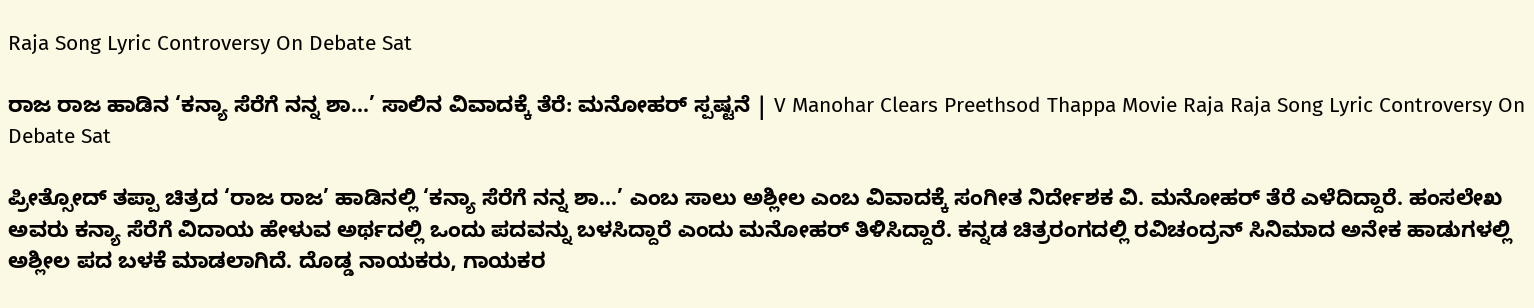Raja Song Lyric Controversy On Debate Sat

ರಾಜ ರಾಜ ಹಾಡಿನ ‘ಕನ್ಯಾ ಸೆರೆಗೆ ನನ್ನ ಶಾ…’ ಸಾಲಿನ ವಿವಾದಕ್ಕೆ ತೆರೆ: ಮನೋಹರ್ ಸ್ಪಷ್ಟನೆ | V Manohar Clears Preethsod Thappa Movie Raja Raja Song Lyric Controversy On Debate Sat

ಪ್ರೀತ್ಸೋದ್ ತಪ್ಪಾ ಚಿತ್ರದ ‘ರಾಜ ರಾಜ’ ಹಾಡಿನಲ್ಲಿ ‘ಕನ್ಯಾ ಸೆರೆಗೆ ನನ್ನ ಶಾ…’ ಎಂಬ ಸಾಲು ಅಶ್ಲೀಲ ಎಂಬ ವಿವಾದಕ್ಕೆ ಸಂಗೀತ ನಿರ್ದೇಶಕ ವಿ. ಮನೋಹರ್ ತೆರೆ ಎಳೆದಿದ್ದಾರೆ. ಹಂಸಲೇಖ ಅವರು ಕನ್ಯಾ ಸೆರೆಗೆ ವಿದಾಯ ಹೇಳುವ ಅರ್ಥದಲ್ಲಿ ಒಂದು ಪದವನ್ನು ಬಳಸಿದ್ದಾರೆ ಎಂದು ಮನೋಹರ್ ತಿಳಿಸಿದ್ದಾರೆ. ಕನ್ನಡ ಚಿತ್ರರಂಗದಲ್ಲಿ ರವಿಚಂದ್ರನ್ ಸಿನಿಮಾದ ಅನೇಕ ಹಾಡುಗಳಲ್ಲಿ ಅಶ್ಲೀಲ ಪದ ಬಳಕೆ ಮಾಡಲಾಗಿದೆ. ದೊಡ್ಡ ನಾಯಕರು, ಗಾಯಕರ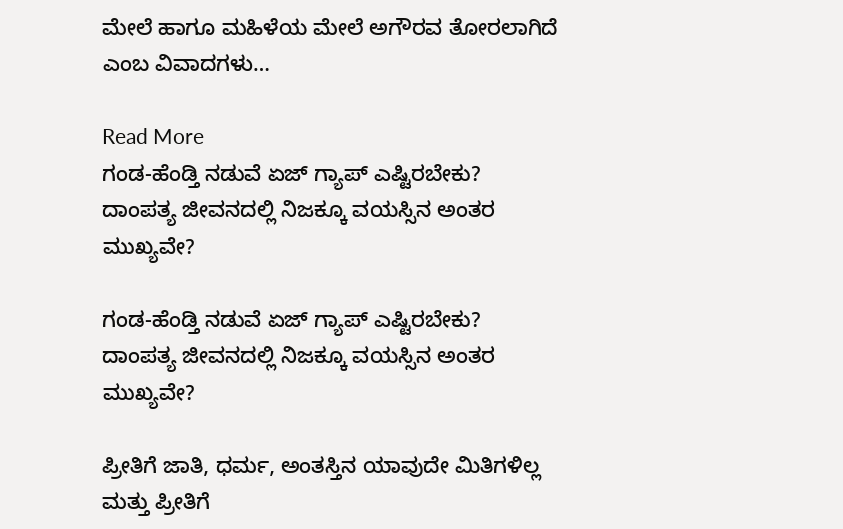ಮೇಲೆ ಹಾಗೂ ಮಹಿಳೆಯ ಮೇಲೆ ಅಗೌರವ ತೋರಲಾಗಿದೆ ಎಂಬ ವಿವಾದಗಳು…

Read More
ಗಂಡ-ಹೆಂಡ್ತಿ ನಡುವೆ ಏಜ್‌ ಗ್ಯಾಪ್‌ ಎಷ್ಟಿರಬೇಕು? ದಾಂಪತ್ಯ ಜೀವನದಲ್ಲಿ ನಿಜಕ್ಕೂ ವಯಸ್ಸಿನ ಅಂತರ ಮುಖ್ಯವೇ?

ಗಂಡ-ಹೆಂಡ್ತಿ ನಡುವೆ ಏಜ್‌ ಗ್ಯಾಪ್‌ ಎಷ್ಟಿರಬೇಕು? ದಾಂಪತ್ಯ ಜೀವನದಲ್ಲಿ ನಿಜಕ್ಕೂ ವಯಸ್ಸಿನ ಅಂತರ ಮುಖ್ಯವೇ?

ಪ್ರೀತಿಗೆ ಜಾತಿ, ಧರ್ಮ, ಅಂತಸ್ತಿನ ಯಾವುದೇ ಮಿತಿಗಳಿಲ್ಲ ಮತ್ತು ಪ್ರೀತಿಗೆ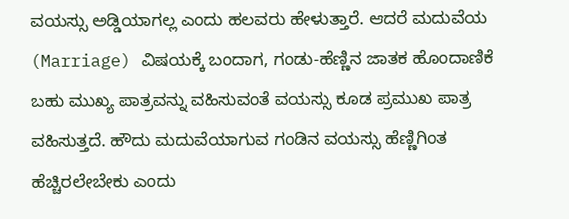ವಯಸ್ಸು ಅಡ್ಡಿಯಾಗಲ್ಲ ಎಂದು ಹಲವರು ಹೇಳುತ್ತಾರೆ. ಆದರೆ ಮದುವೆಯ (Marriage) ವಿಷಯಕ್ಕೆ ಬಂದಾಗ, ಗಂಡು-ಹೆಣ್ಣಿನ ಜಾತಕ ಹೊಂದಾಣಿಕೆ ಬಹು ಮುಖ್ಯ ಪಾತ್ರವನ್ನು ವಹಿಸುವಂತೆ ವಯಸ್ಸು ಕೂಡ ಪ್ರಮುಖ ಪಾತ್ರ ವಹಿಸುತ್ತದೆ. ಹೌದು ಮದುವೆಯಾಗುವ ಗಂಡಿನ ವಯಸ್ಸು ಹೆಣ್ಣಿಗಿಂತ ಹೆಚ್ಚಿರಲೇಬೇಕು ಎಂದು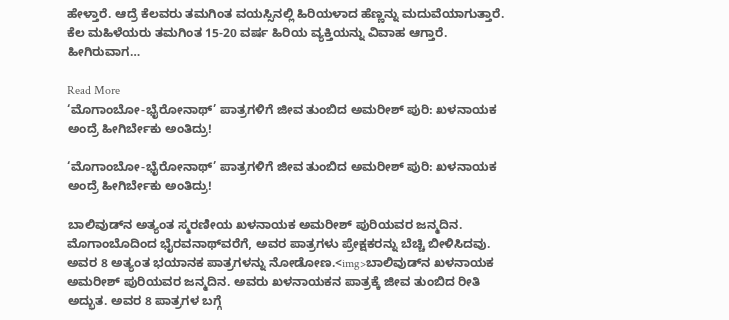ಹೇಳ್ತಾರೆ. ಆದ್ರೆ ಕೆಲವರು ತಮಗಿಂತ ವಯಸ್ಸಿನಲ್ಲಿ ಹಿರಿಯಳಾದ ಹೆಣ್ಣನ್ನು ಮದುವೆಯಾಗುತ್ತಾರೆ. ಕೆಲ ಮಹಿಳೆಯರು ತಮಗಿಂತ 15-20 ವರ್ಷ ಹಿರಿಯ ವ್ಯಕ್ತಿಯನ್ನು ವಿವಾಹ ಆಗ್ತಾರೆ.  ಹೀಗಿರುವಾಗ…

Read More
‘ಮೊಗಾಂಬೋ-ಭೈರೋನಾಥ್’ ಪಾತ್ರಗಳಿಗೆ ಜೀವ ತುಂಬಿದ ಅಮರೀಶ್ ಪುರಿ: ಖಳನಾಯಕ ಅಂದ್ರೆ ಹೀಗಿರ್ಬೇಕು ಅಂತಿದ್ರು!

‘ಮೊಗಾಂಬೋ-ಭೈರೋನಾಥ್’ ಪಾತ್ರಗಳಿಗೆ ಜೀವ ತುಂಬಿದ ಅಮರೀಶ್ ಪುರಿ: ಖಳನಾಯಕ ಅಂದ್ರೆ ಹೀಗಿರ್ಬೇಕು ಅಂತಿದ್ರು!

ಬಾಲಿವುಡ್‌ನ ಅತ್ಯಂತ ಸ್ಮರಣೀಯ ಖಳನಾಯಕ ಅಮರೀಶ್ ಪುರಿಯವರ ಜನ್ಮದಿನ. ಮೊಗಾಂಬೊದಿಂದ ಭೈರವನಾಥ್‌ವರೆಗೆ, ಅವರ ಪಾತ್ರಗಳು ಪ್ರೇಕ್ಷಕರನ್ನು ಬೆಚ್ಚಿ ಬೀಳಿಸಿದವು. ಅವರ 8 ಅತ್ಯಂತ ಭಯಾನಕ ಪಾತ್ರಗಳನ್ನು ನೋಡೋಣ.<img>ಬಾಲಿವುಡ್‌ನ ಖಳನಾಯಕ ಅಮರೀಶ್ ಪುರಿಯವರ ಜನ್ಮದಿನ. ಅವರು ಖಳನಾಯಕನ ಪಾತ್ರಕ್ಕೆ ಜೀವ ತುಂಬಿದ ರೀತಿ ಅದ್ಭುತ. ಅವರ 8 ಪಾತ್ರಗಳ ಬಗ್ಗೆ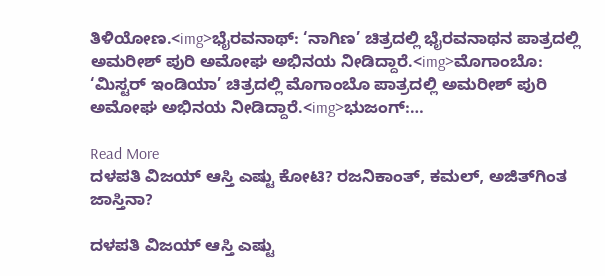ತಿಳಿಯೋಣ.<img>ಭೈರವನಾಥ್: ‘ನಾಗಿಣ’ ಚಿತ್ರದಲ್ಲಿ ಭೈರವನಾಥನ ಪಾತ್ರದಲ್ಲಿ ಅಮರೀಶ್ ಪುರಿ ಅಮೋಘ ಅಭಿನಯ ನೀಡಿದ್ದಾರೆ.<img>ಮೊಗಾಂಬೊ: ‘ಮಿಸ್ಟರ್ ಇಂಡಿಯಾ’ ಚಿತ್ರದಲ್ಲಿ ಮೊಗಾಂಬೊ ಪಾತ್ರದಲ್ಲಿ ಅಮರೀಶ್ ಪುರಿ ಅಮೋಘ ಅಭಿನಯ ನೀಡಿದ್ದಾರೆ.<img>ಭುಜಂಗ್:…

Read More
ದಳಪತಿ ವಿಜಯ್ ಆಸ್ತಿ ಎಷ್ಟು ಕೋಟಿ? ರಜನಿಕಾಂತ್, ಕಮಲ್, ಅಜಿತ್‌ಗಿಂತ ಜಾಸ್ತಿನಾ?

ದಳಪತಿ ವಿಜಯ್ ಆಸ್ತಿ ಎಷ್ಟು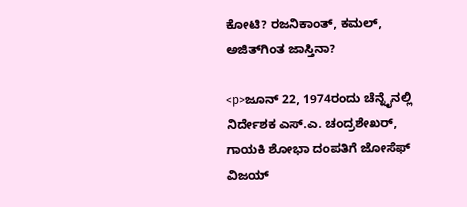ಕೋಟಿ? ರಜನಿಕಾಂತ್, ಕಮಲ್, ಅಜಿತ್‌ಗಿಂತ ಜಾಸ್ತಿನಾ?

<p>ಜೂನ್ 22, 1974ರಂದು ಚೆನ್ನೈನಲ್ಲಿ ನಿರ್ದೇಶಕ ಎಸ್.ಎ. ಚಂದ್ರಶೇಖರ್, ಗಾಯಕಿ ಶೋಭಾ ದಂಪತಿಗೆ ಜೋಸೆಫ್ ವಿಜಯ್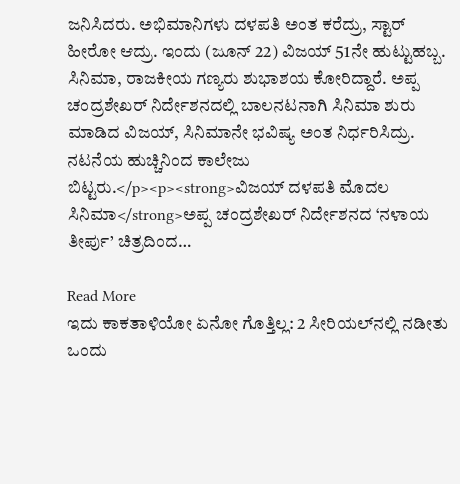ಜನಿಸಿದರು. ಅಭಿಮಾನಿಗಳು ದಳಪತಿ ಅಂತ ಕರೆದ್ರು, ಸ್ಟಾರ್ ಹೀರೋ ಆದ್ರು. ಇಂದು (ಜೂನ್ 22) ವಿಜಯ್ 51ನೇ ಹುಟ್ಟುಹಬ್ಬ. ಸಿನಿಮಾ, ರಾಜಕೀಯ ಗಣ್ಯರು ಶುಭಾಶಯ ಕೋರಿದ್ದಾರೆ. ಅಪ್ಪ ಚಂದ್ರಶೇಖರ್ ನಿರ್ದೇಶನದಲ್ಲಿ ಬಾಲನಟನಾಗಿ ಸಿನಿಮಾ ಶುರು ಮಾಡಿದ ವಿಜಯ್, ಸಿನಿಮಾನೇ ಭವಿಷ್ಯ ಅಂತ ನಿರ್ಧರಿಸಿದ್ರು. ನಟನೆಯ ಹುಚ್ಚಿನಿಂದ ಕಾಲೇಜು ಬಿಟ್ಟರು.</p><p><strong>ವಿಜಯ್ ದಳಪತಿ ಮೊದಲ ಸಿನಿಮಾ</strong>ಅಪ್ಪ ಚಂದ್ರಶೇಖರ್ ನಿರ್ದೇಶನದ ‘ನಳಾಯ ತೀರ್ಪು’ ಚಿತ್ರದಿಂದ…

Read More
ಇದು ಕಾಕತಾಳಿಯೋ ಏನೋ ಗೊತ್ತಿಲ್ಲ: 2 ಸೀರಿಯಲ್‌ನಲ್ಲಿ ನಡೀತು ಒಂದು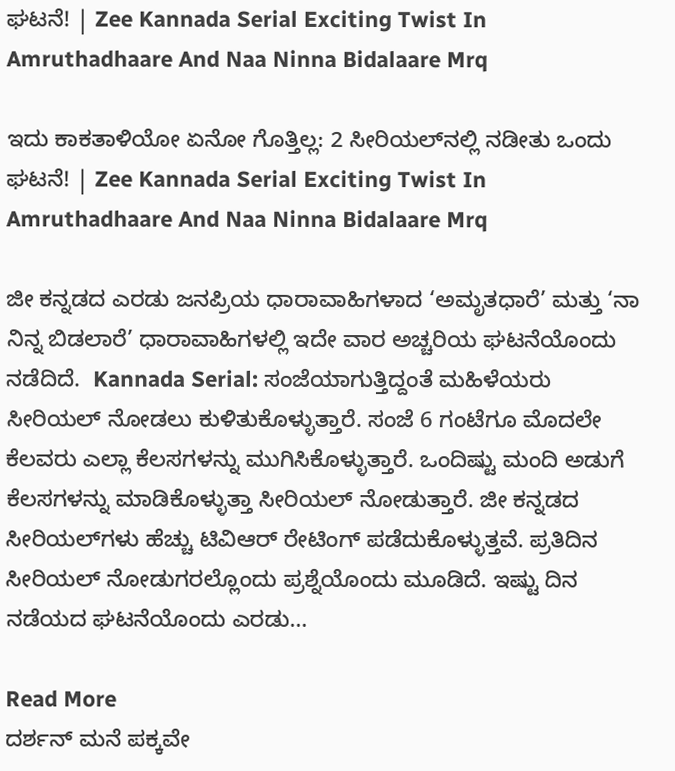ಘಟನೆ! | Zee Kannada Serial Exciting Twist In Amruthadhaare And Naa Ninna Bidalaare Mrq

ಇದು ಕಾಕತಾಳಿಯೋ ಏನೋ ಗೊತ್ತಿಲ್ಲ: 2 ಸೀರಿಯಲ್‌ನಲ್ಲಿ ನಡೀತು ಒಂದು ಘಟನೆ! | Zee Kannada Serial Exciting Twist In Amruthadhaare And Naa Ninna Bidalaare Mrq

ಜೀ ಕನ್ನಡದ ಎರಡು ಜನಪ್ರಿಯ ಧಾರಾವಾಹಿಗಳಾದ ‘ಅಮೃತಧಾರೆ’ ಮತ್ತು ‘ನಾ ನಿನ್ನ ಬಿಡಲಾರೆ’ ಧಾರಾವಾಹಿಗಳಲ್ಲಿ ಇದೇ ವಾರ ಅಚ್ಚರಿಯ ಘಟನೆಯೊಂದು ನಡೆದಿದೆ.  Kannada Serial: ಸಂಜೆಯಾಗುತ್ತಿದ್ದಂತೆ ಮಹಿಳೆಯರು ಸೀರಿಯಲ್ ನೋಡಲು ಕುಳಿತುಕೊಳ್ಳುತ್ತಾರೆ. ಸಂಜೆ 6 ಗಂಟೆಗೂ ಮೊದಲೇ ಕೆಲವರು ಎಲ್ಲಾ ಕೆಲಸಗಳನ್ನು ಮುಗಿಸಿಕೊಳ್ಳುತ್ತಾರೆ. ಒಂದಿಷ್ಟು ಮಂದಿ ಅಡುಗೆ ಕೆಲಸಗಳನ್ನು ಮಾಡಿಕೊಳ್ಳುತ್ತಾ ಸೀರಿಯಲ್ ನೋಡುತ್ತಾರೆ. ಜೀ ಕನ್ನಡದ ಸೀರಿಯಲ್‌ಗಳು ಹೆಚ್ಚು ಟಿವಿಆರ್ ರೇಟಿಂಗ್‌ ಪಡೆದುಕೊಳ್ಳುತ್ತವೆ. ಪ್ರತಿದಿನ ಸೀರಿಯಲ್ ನೋಡುಗರಲ್ಲೊಂದು ಪ್ರಶ್ನೆಯೊಂದು ಮೂಡಿದೆ. ಇಷ್ಟು ದಿನ ನಡೆಯದ ಘಟನೆಯೊಂದು ಎರಡು…

Read More
ದರ್ಶನ್ ಮನೆ ಪಕ್ಕವೇ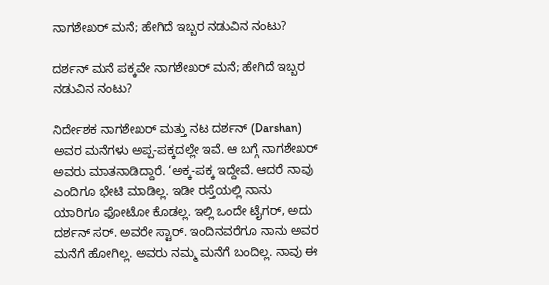ನಾಗಶೇಖರ್ ಮನೆ; ಹೇಗಿದೆ ಇಬ್ಬರ ನಡುವಿನ ನಂಟು?

ದರ್ಶನ್ ಮನೆ ಪಕ್ಕವೇ ನಾಗಶೇಖರ್ ಮನೆ; ಹೇಗಿದೆ ಇಬ್ಬರ ನಡುವಿನ ನಂಟು?

ನಿರ್ದೇಶಕ ನಾಗಶೇಖರ್ ಮತ್ತು ನಟ ದರ್ಶನ್ (Darshan) ಅವರ ಮನೆಗಳು ಅಪ್ಪ-ಪಕ್ಕದಲ್ಲೇ ಇವೆ. ಆ ಬಗ್ಗೆ ನಾಗಶೇಖರ್ ಅವರು ಮಾತನಾಡಿದ್ದಾರೆ. ‘ಅಕ್ಕ-ಪಕ್ಕ ಇದ್ದೇವೆ. ಆದರೆ ನಾವು ಎಂದಿಗೂ ಭೇಟಿ ಮಾಡಿಲ್ಲ. ಇಡೀ ರಸ್ತೆಯಲ್ಲಿ ನಾನು ಯಾರಿಗೂ ಫೋಟೋ ಕೊಡಲ್ಲ. ಇಲ್ಲಿ ಒಂದೇ ಟೈಗರ್, ಅದು ದರ್ಶನ್ ಸರ್. ಅವರೇ ಸ್ಟಾರ್. ಇಂದಿನವರೆಗೂ ನಾನು ಅವರ ಮನೆಗೆ ಹೋಗಿಲ್ಲ. ಅವರು ನಮ್ಮ ಮನೆಗೆ ಬಂದಿಲ್ಲ. ನಾವು ಈ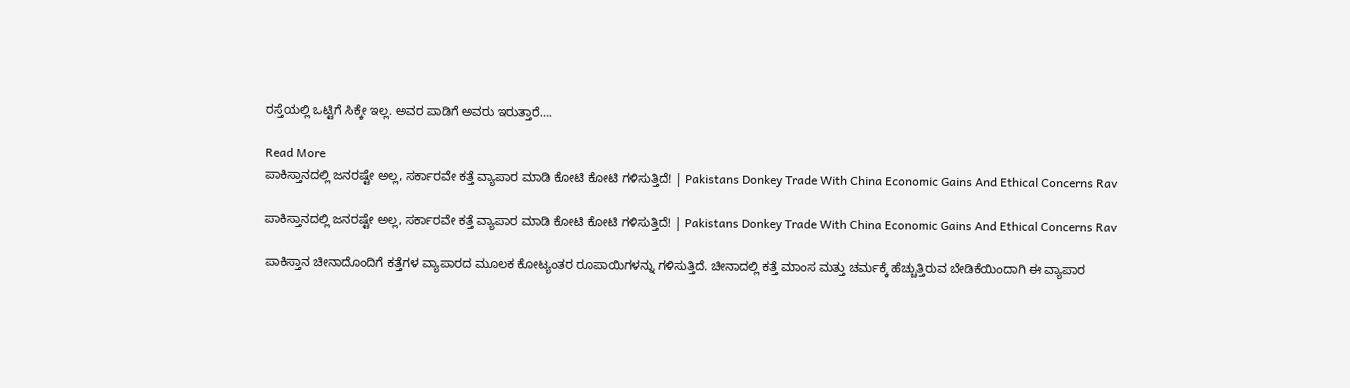ರಸ್ತೆಯಲ್ಲಿ ಒಟ್ಟಿಗೆ ಸಿಕ್ಕೇ ಇಲ್ಲ. ಅವರ ಪಾಡಿಗೆ ಅವರು ಇರುತ್ತಾರೆ….

Read More
ಪಾಕಿಸ್ತಾನದಲ್ಲಿ ಜನರಷ್ಟೇ ಅಲ್ಲ, ಸರ್ಕಾರವೇ ಕತ್ತೆ ವ್ಯಾಪಾರ ಮಾಡಿ ಕೋಟಿ ಕೋಟಿ ಗಳಿಸುತ್ತಿದೆ! | Pakistans Donkey Trade With China Economic Gains And Ethical Concerns Rav

ಪಾಕಿಸ್ತಾನದಲ್ಲಿ ಜನರಷ್ಟೇ ಅಲ್ಲ, ಸರ್ಕಾರವೇ ಕತ್ತೆ ವ್ಯಾಪಾರ ಮಾಡಿ ಕೋಟಿ ಕೋಟಿ ಗಳಿಸುತ್ತಿದೆ! | Pakistans Donkey Trade With China Economic Gains And Ethical Concerns Rav

ಪಾಕಿಸ್ತಾನ ಚೀನಾದೊಂದಿಗೆ ಕತ್ತೆಗಳ ವ್ಯಾಪಾರದ ಮೂಲಕ ಕೋಟ್ಯಂತರ ರೂಪಾಯಿಗಳನ್ನು ಗಳಿಸುತ್ತಿದೆ. ಚೀನಾದಲ್ಲಿ ಕತ್ತೆ ಮಾಂಸ ಮತ್ತು ಚರ್ಮಕ್ಕೆ ಹೆಚ್ಚುತ್ತಿರುವ ಬೇಡಿಕೆಯಿಂದಾಗಿ ಈ ವ್ಯಾಪಾರ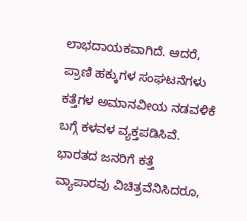ಲಾಭದಾಯಕವಾಗಿದೆ. ಆದರೆ, ಪ್ರಾಣಿ ಹಕ್ಕುಗಳ ಸಂಘಟನೆಗಳು ಕತ್ತೆಗಳ ಅಮಾನವೀಯ ನಡವಳಿಕೆ ಬಗ್ಗೆ ಕಳವಳ ವ್ಯಕ್ತಪಡಿಸಿವೆ. ಭಾರತದ ಜನರಿಗೆ ಕತ್ತೆ ವ್ಯಾಪಾರವು ವಿಚಿತ್ರವೆನಿಸಿದರೂ,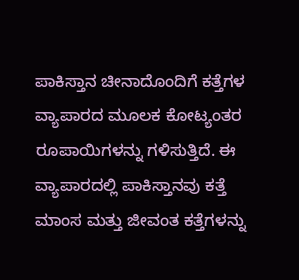ಪಾಕಿಸ್ತಾನ ಚೀನಾದೊಂದಿಗೆ ಕತ್ತೆಗಳ ವ್ಯಾಪಾರದ ಮೂಲಕ ಕೋಟ್ಯಂತರ ರೂಪಾಯಿಗಳನ್ನು ಗಳಿಸುತ್ತಿದೆ. ಈ ವ್ಯಾಪಾರದಲ್ಲಿ ಪಾಕಿಸ್ತಾನವು ಕತ್ತೆ ಮಾಂಸ ಮತ್ತು ಜೀವಂತ ಕತ್ತೆಗಳನ್ನು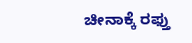ಚೀನಾಕ್ಕೆ ರಫ್ತು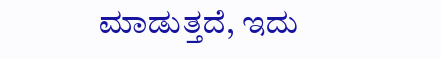ಮಾಡುತ್ತದೆ, ಇದು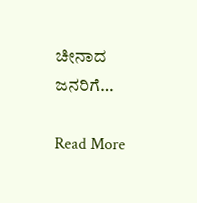ಚೀನಾದ ಜನರಿಗೆ…

Read More